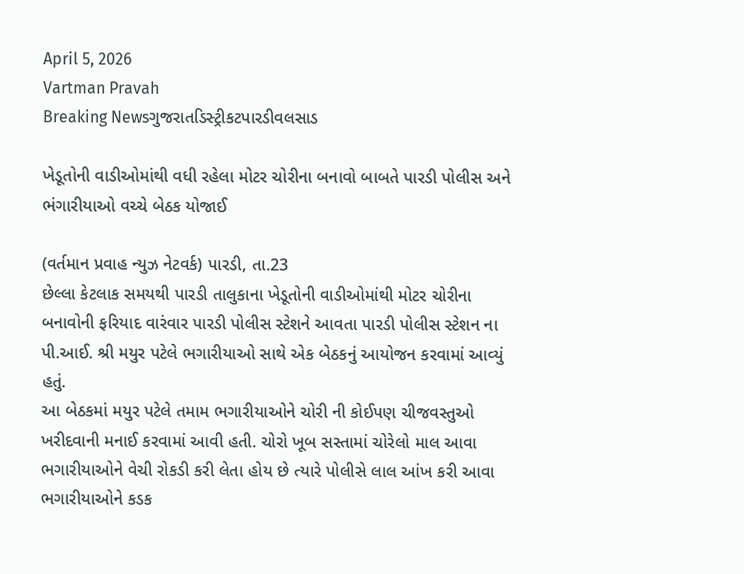April 5, 2026
Vartman Pravah
Breaking Newsગુજરાતડિસ્ટ્રીકટપારડીવલસાડ

ખેડૂતોની વાડીઓમાંથી વધી રહેલા મોટર ચોરીના બનાવો બાબતે પારડી પોલીસ અને ભંગારીયાઓ વચ્‍ચે બેઠક યોજાઈ

(વર્તમાન પ્રવાહ ન્‍યુઝ નેટવર્ક) પારડી, તા.23
છેલ્લા કેટલાક સમયથી પારડી તાલુકાના ખેડૂતોની વાડીઓમાંથી મોટર ચોરીના બનાવોની ફરિયાદ વારંવાર પારડી પોલીસ સ્‍ટેશને આવતા પારડી પોલીસ સ્‍ટેશન ના પી.આઈ. શ્રી મયુર પટેલે ભગારીયાઓ સાથે એક બેઠકનું આયોજન કરવામાં આવ્‍યું હતું.
આ બેઠકમાં મયુર પટેલે તમામ ભગારીયાઓને ચોરી ની કોઈપણ ચીજવસ્‍તુઓ ખરીદવાની મનાઈ કરવામાં આવી હતી. ચોરો ખૂબ સસ્‍તામાં ચોરેલો માલ આવા ભગારીયાઓને વેચી રોકડી કરી લેતા હોય છે ત્‍યારે પોલીસે લાલ આંખ કરી આવા ભગારીયાઓને કડક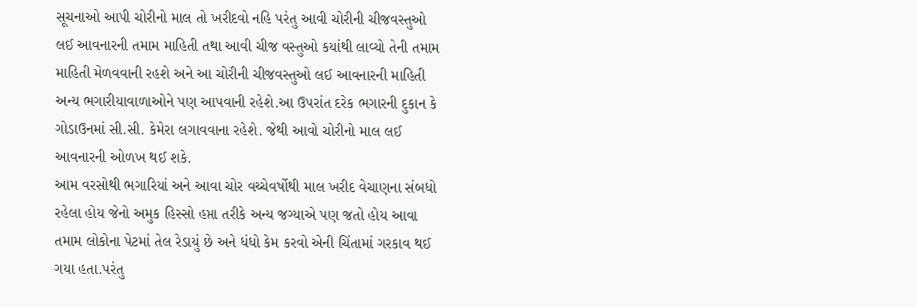સૂચનાઓ આપી ચોરીનો માલ તો ખરીદવો નહિ પરંતુ આવી ચોરીની ચીજવસ્‍તુઓ લઈ આવનારની તમામ માહિતી તથા આવી ચીજ વસ્‍તુઓ કયાંથી લાવ્‍યો તેની તમામ માહિતી મેળવવાની રહશે અને આ ચોરીની ચીજવસ્‍તુઓ લઈ આવનારની માહિતી અન્‍ય ભગારીયાવાળાઓને પણ આપવાની રહેશે.આ ઉપરાંત દરેક ભગારની દુકાન કે ગોડાઉનમાં સી.સી. કેમેરા લગાવવાના રહેશે. જેથી આવો ચોરીનો માલ લઈ આવનારની ઓળખ થઈ શકે.
આમ વરસોથી ભગારિયાં અને આવા ચોર વચ્‍ચેવર્ષોથી માલ ખરીદ વેચાણના સંબધો રહેલા હોય જેનો અમુક હિસ્‍સો હપ્તા તરીકે અન્‍ય જગ્‍યાએ પણ જતો હોય આવા તમામ લોકોના પેટમાં તેલ રેડાયું છે અને ધંધો કેમ કરવો એની ચિંતામાં ગરકાવ થઈ ગયા હતા.પરંતુ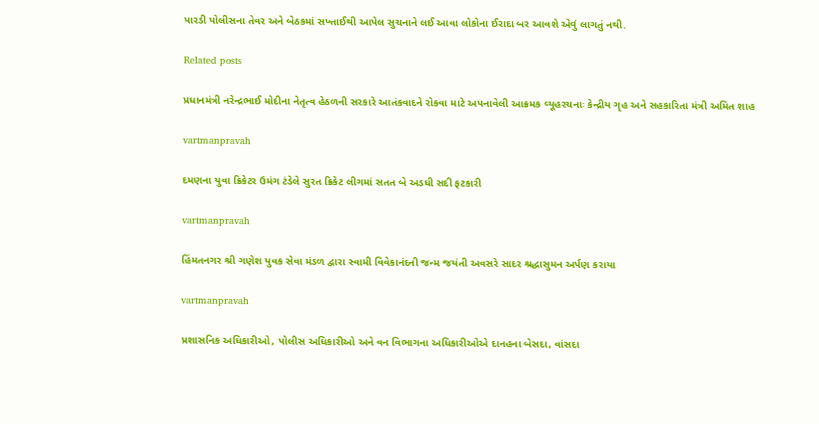પારડી પોલીસના તેવર અને બેઠકમાં સખ્‍તાઈથી આપેલ સુચનાને લઈ આવા લોકોના ઈરાદા બર આવશે એવું લાગતું નથી.

Related posts

પ્રધાનમંત્રી નરેન્‍દ્રભાઈ મોદીના નેતૃત્‍વ હેઠળની સરકારે આતંકવાદને રોકવા માટે અપનાવેલી આક્રમક વ્‍યૂહરચનાઃ કેન્‍દ્રીય ગૃહ અને સહકારિતા મંત્રી અમિત શાહ

vartmanpravah

દમણના યુવા ક્રિકેટર ઉમંગ ટંડેલે સુરત ક્રિકેટ લીગમાં સતત બે અડધી સદી ફટકારી

vartmanpravah

હિંમતનગર શ્રી ગણેશ યુવક સેવા મંડળ દ્વારા સ્‍વામી વિવેકાનંદની જન્‍મ જયંતી અવસરે સાદર શ્રદ્ધાસુમન અર્પણ કરાયા

vartmanpravah

પ્રશાસનિક અધિકારીઓ, પોલીસ અધિકારીઓ અને વન વિભાગના અધિકારીઓએ દાનહના બેસદા, વાંસદા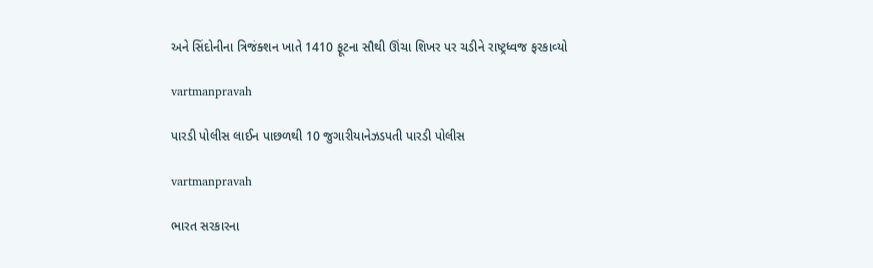અને સિંદોનીના ત્રિજંક્‍શન ખાતે 1410 ફૂટના સૌથી ઊંચા શિખર પર ચડીને રાષ્ટ્રધ્‍વજ ફરકાવ્‍યો

vartmanpravah

પારડી પોલીસ લાઈન પાછળથી 10 જુગારીયાનેઝડપતી પારડી પોલીસ

vartmanpravah

ભારત સરકારના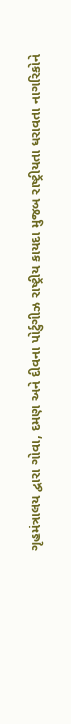ગૃહમંત્રાલય દ્વારા ગોવા, દમણ અને દીવના પોર્ટુગીઝ રાષ્‍ટ્રીય કાયદા મુજબ રાષ્‍ટ્રીયતા ધરાવતા નાગરિકોને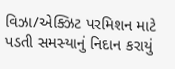વિઝા/એક્‍ઝિટ પરમિશન માટે પડતી સમસ્‍યાનું નિદાન કરાયું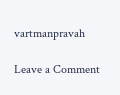vartmanpravah

Leave a Comment